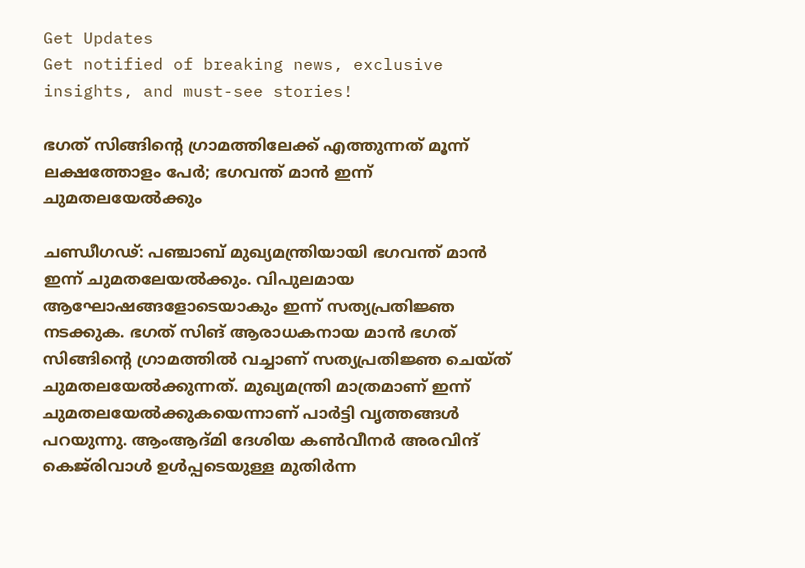Get Updates
Get notified of breaking news, exclusive insights, and must-see stories!

ഭഗത് സിങ്ങിന്റെ ഗ്രാമത്തിലേക്ക് എത്തുന്നത് മൂന്ന് ലക്ഷത്തോളം പേർ; ഭഗവന്ത് മാൻ ഇന്ന് ചുമതലയേൽക്കും

ചണ്ഡീഗഢ്: പഞ്ചാബ് മുഖ്യമന്ത്രിയായി ഭഗവന്ത് മാൻ ഇന്ന് ചുമതലേയൽക്കും. വിപുലമായ ആഘോഷങ്ങളോടെയാകും ഇന്ന് സത്യപ്രതിജ്ഞ നടക്കുക. ഭഗത് സിങ് ആരാധകനായ മാൻ ഭഗത് സിങ്ങിന്റെ ഗ്രാമത്തിൽ വച്ചാണ് സത്യപ്രതിജ്ഞ ചെയ്‌ത് ചുമതലയേൽക്കുന്നത്. മുഖ്യമന്ത്രി മാത്രമാണ് ഇന്ന് ചുമതലയേൽക്കുകയെന്നാണ് പാർട്ടി വൃത്തങ്ങൾ പറയുന്നു. ആംആദ്‌മി ദേശിയ കൺവീനർ അരവിന്ദ് കെജ്‌രിവാൾ ഉൾപ്പടെയുള്ള മുതിർന്ന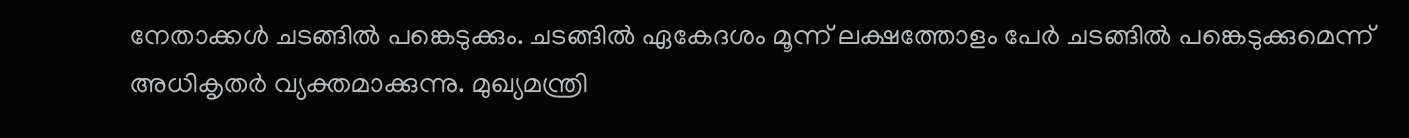നേതാക്കൾ ചടങ്ങിൽ പങ്കെടുക്കും. ചടങ്ങിൽ ഏകേദശം മൂന്ന് ലക്ഷത്തോളം പേർ ചടങ്ങിൽ പങ്കെടുക്കുമെന്ന് അധികൃതർ വ്യക്തമാക്കുന്നു. മുഖ്യമന്ത്രി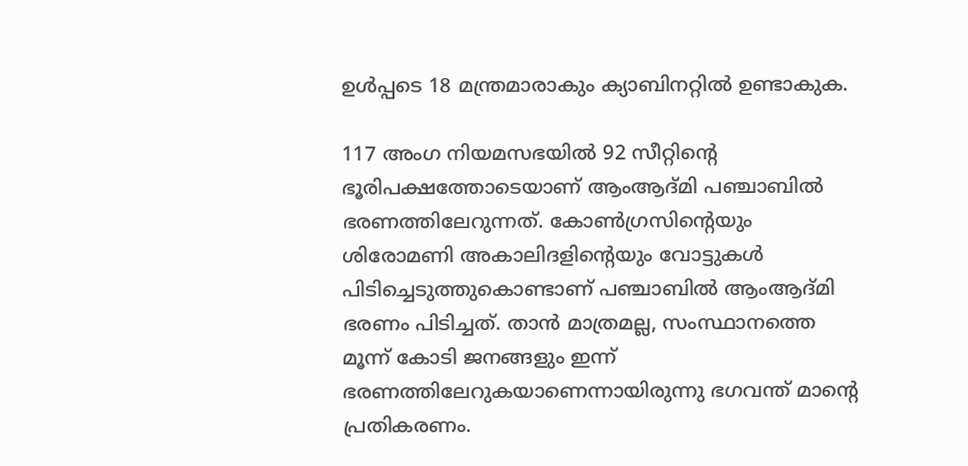ഉൾപ്പടെ 18 മന്ത്രമാരാകും ക്യാബിനറ്റിൽ ഉണ്ടാകുക.

117 അംഗ നിയമസഭയിൽ 92 സീറ്റിന്‍റെ ഭൂരിപക്ഷത്തോടെയാണ് ആംആദ്‌മി പഞ്ചാബിൽ ഭരണത്തിലേറുന്നത്. കോൺഗ്രസിന്റെയും ശിരോമണി അകാലിദളിന്റെയും വോട്ടുകൾ പിടിച്ചെടുത്തുകൊണ്ടാണ് പഞ്ചാബിൽ ആംആദ്‌മി ഭരണം പിടിച്ചത്. താൻ മാത്രമല്ല, സംസ്ഥാനത്തെ മൂന്ന് കോടി ജനങ്ങളും ഇന്ന് ഭരണത്തിലേറുകയാണെന്നായിരുന്നു ഭഗവന്ത് മാന്റെ പ്രതികരണം.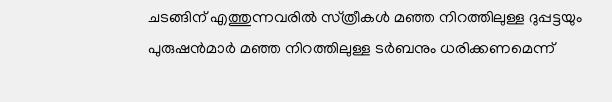ചടങ്ങിന് എത്തുന്നവരിൽ സ്‌ത്രീകൾ മഞ്ഞ നിറത്തിലുള്ള ദുപ്പട്ടയും പുരുഷൻമാർ മഞ്ഞ നിറത്തിലുള്ള ടർബനും ധരിക്കണമെന്ന്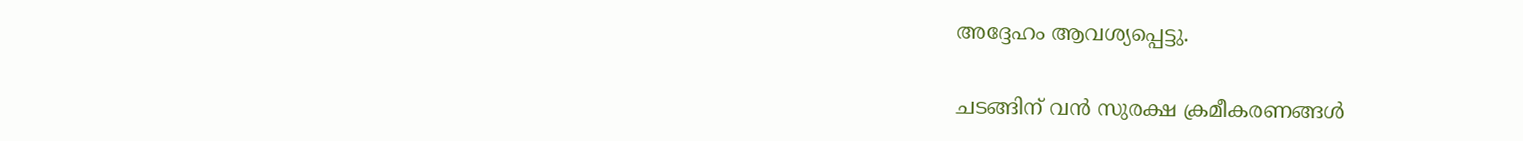അദ്ദേഹം ആവശ്യപ്പെട്ടു.

ചടങ്ങിന് വൻ സുരക്ഷ ക്രമീകരണങ്ങൾ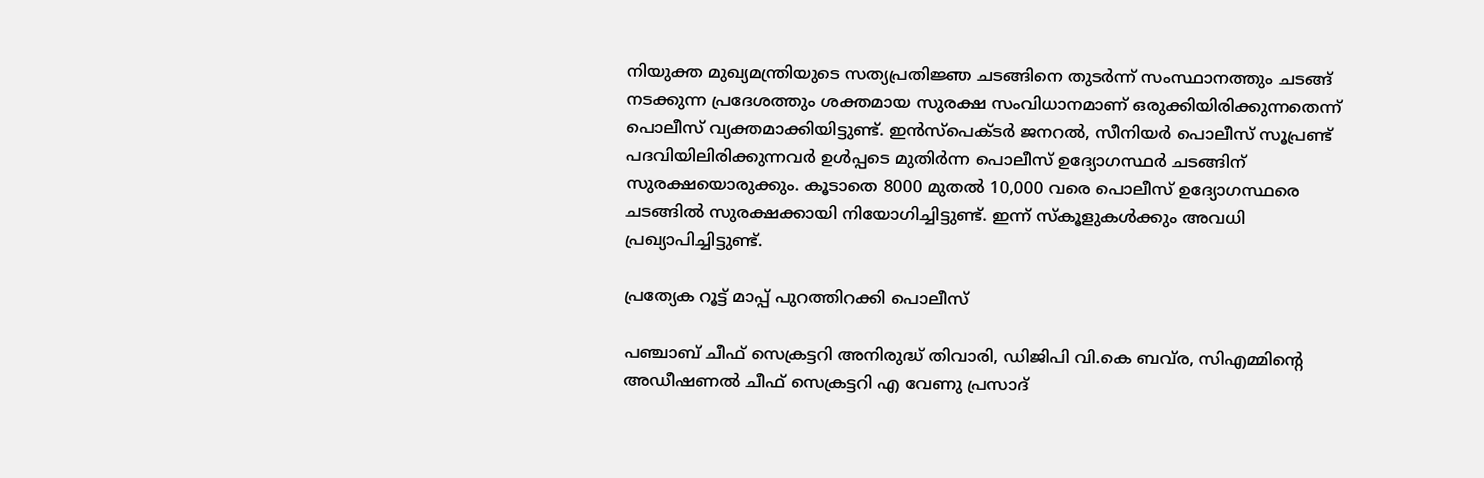നിയുക്ത മുഖ്യമന്ത്രിയുടെ സത്യപ്രതിജ്ഞ ചടങ്ങിനെ തുടർന്ന് സംസ്ഥാനത്തും ചടങ്ങ് നടക്കുന്ന പ്രദേശത്തും ശക്തമായ സുരക്ഷ സംവിധാനമാണ് ഒരുക്കിയിരിക്കുന്നതെന്ന് പൊലീസ് വ്യക്തമാക്കിയിട്ടുണ്ട്. ഇൻസ്‌പെക്‌ടർ ജനറൽ, സീനിയർ പൊലീസ് സൂപ്രണ്ട് പദവിയിലിരിക്കുന്നവർ ഉൾപ്പടെ മുതിർന്ന പൊലീസ് ഉദ്യോഗസ്ഥർ ചടങ്ങിന് സുരക്ഷയൊരുക്കും. കൂടാതെ 8000 മുതൽ 10,000 വരെ പൊലീസ് ഉദ്യോഗസ്ഥരെ ചടങ്ങിൽ സുരക്ഷക്കായി നിയോഗിച്ചിട്ടുണ്ട്. ഇന്ന് സ്‌കൂളുകൾക്കും അവധി പ്രഖ്യാപിച്ചിട്ടുണ്ട്.

പ്രത്യേക റൂട്ട് മാപ്പ് പുറത്തിറക്കി പൊലീസ്

പഞ്ചാബ് ചീഫ് സെക്രട്ടറി അനിരുദ്ധ് തിവാരി, ഡിജിപി വി.കെ ബവ്‌ര, സിഎമ്മിന്റെ അഡീഷണൽ ചീഫ് സെക്രട്ടറി എ വേണു പ്രസാദ്‌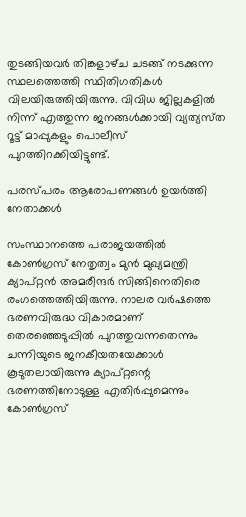തുടങ്ങിയവർ തിങ്കളാഴ്‌ച ചടങ്ങ് നടക്കുന്ന സ്ഥലത്തെത്തി സ്ഥിതിഗതികൾ വിലയിരുത്തിയിരുന്നു. വിവിധ ജില്ലകളിൽ നിന്ന് എത്തുന്ന ജനങ്ങൾക്കായി വ്യത്യസ്‌ത റൂട്ട് മാപ്പുകളും പൊലീസ് പുറത്തിറക്കിയിട്ടുണ്ട്.

പരസ്‌പരം ആരോപണങ്ങൾ ഉയർത്തി നേതാക്കൾ

സംസ്ഥാനത്തെ പരാജയത്തിൽ കോൺഗ്രസ് നേതൃത്വം മുൻ മുഖ്യമന്ത്രി ക്യാപ്‌റ്റൻ അമരീന്ദർ സിങ്ങിനെതിരെ രംഗത്തെത്തിയിരുന്നു. നാലര വർഷത്തെ ഭരണവിരുദ്ധ വികാരമാണ് തെരഞ്ഞെടുപ്പിൽ പുറത്തുവന്നതെന്നും ചന്നിയുടെ ജനകീയതയേക്കാൾ കൂടുതലായിരുന്നു ക്യാപ്‌റ്റന്റെ ഭരണത്തിനോടുള്ള എതിർപ്പുമെന്നും കോൺഗ്രസ്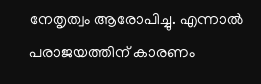നേതൃത്വം ആരോപിച്ചു. എന്നാൽ പരാജയത്തിന് കാരണം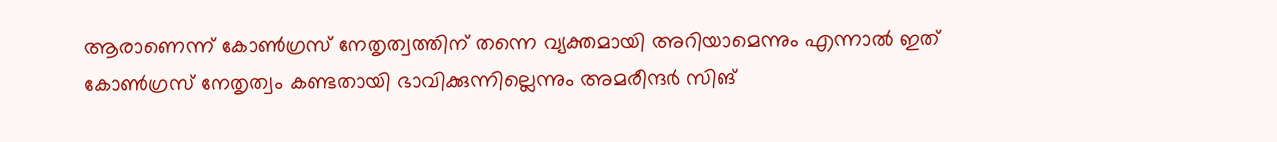ആരാണെന്ന് കോൺഗ്രസ് നേതൃത്വത്തിന് തന്നെ വ്യക്തമായി അറിയാമെന്നും എന്നാൽ ഇത് കോൺഗ്രസ് നേതൃത്വം കണ്ടതായി ഭാവിക്കുന്നില്ലെന്നും അമരീന്ദർ സിങ്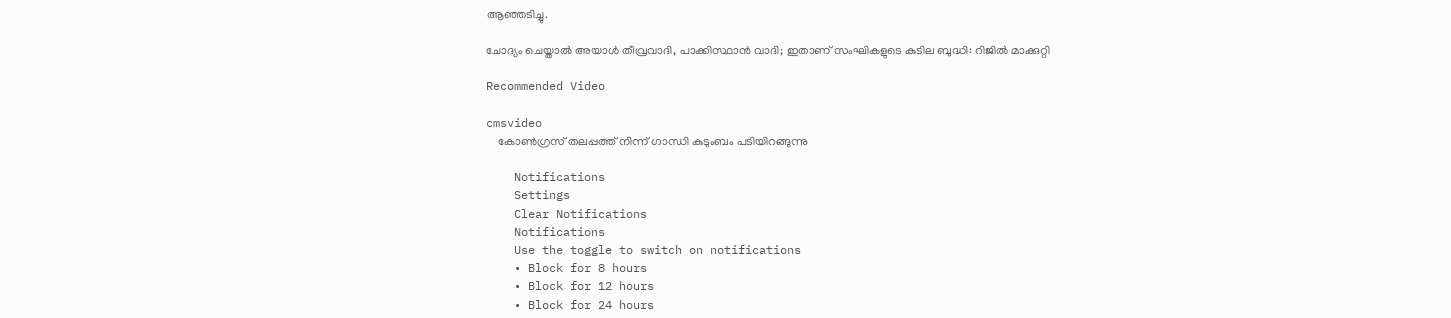ആഞ്ഞടിച്ചു.

ചോദ്യം ചെയ്താല്‍ അയാള്‍ തീവ്രവാദി, പാക്കിസ്ഥാന്‍ വാദി; ഇതാണ് സംഘികളുടെ കുടില ബുദ്ധി: റിജില്‍ മാക്കുറ്റി

Recommended Video

cmsvideo
    കോണ്‍ഗ്രസ് തലപ്പത്ത് നിന്ന് ഗാന്ധി കുടുംബം പടിയിറങ്ങുന്നു

    Notifications
    Settings
    Clear Notifications
    Notifications
    Use the toggle to switch on notifications
    • Block for 8 hours
    • Block for 12 hours
    • Block for 24 hours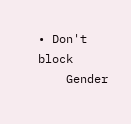• Don't block
    Gender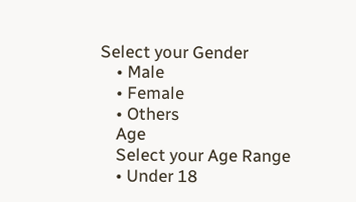Select your Gender
    • Male
    • Female
    • Others
    Age
    Select your Age Range
    • Under 18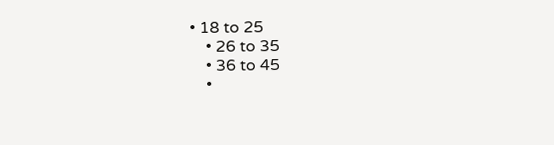• 18 to 25
    • 26 to 35
    • 36 to 45
    •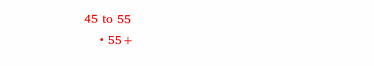45 to 55
    • 55+